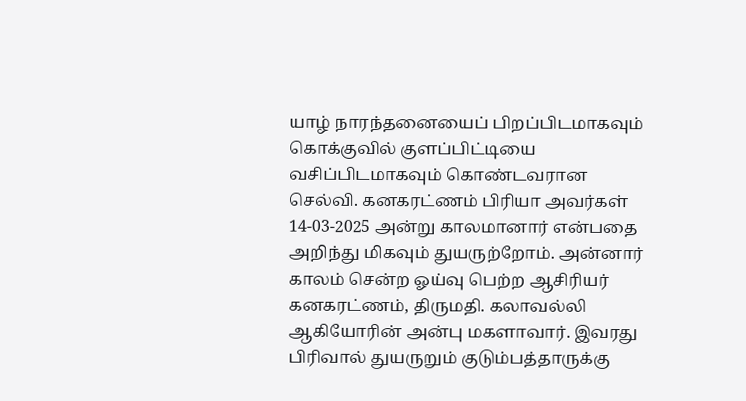யாழ் நாரந்தனையைப் பிறப்பிடமாகவும் கொக்குவில் குளப்பிட்டியை வசிப்பிடமாகவும் கொண்டவரான செல்வி. கனகரட்ணம் பிரியா அவர்கள் 14-03-2025 அன்று காலமானார் என்பதை அறிந்து மிகவும் துயருற்றோம். அன்னார் காலம் சென்ற ஓய்வு பெற்ற ஆசிரியர் கனகரட்ணம், திருமதி. கலாவல்லி ஆகியோரின் அன்பு மகளாவார். இவரது பிரிவால் துயருறும் குடும்பத்தாருக்கு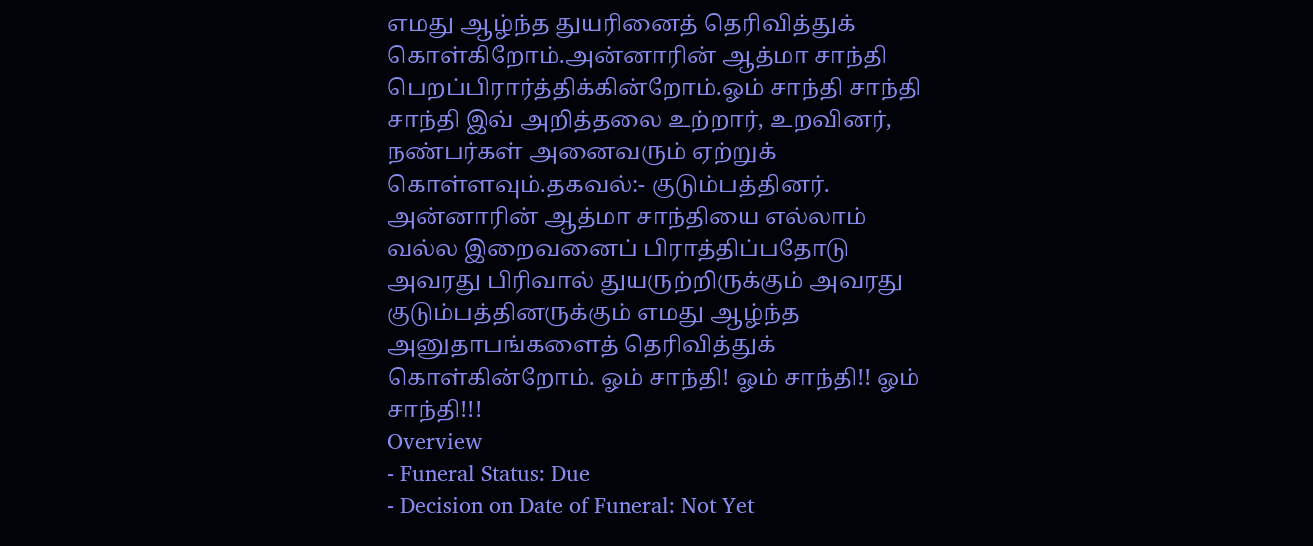எமது ஆழ்ந்த துயரினைத் தெரிவித்துக் கொள்கிறோம்.அன்னாரின் ஆத்மா சாந்தி பெறப்பிரார்த்திக்கின்றோம்.ஓம் சாந்தி சாந்தி சாந்தி இவ் அறித்தலை உற்றார், உறவினர், நண்பர்கள் அனைவரும் ஏற்றுக் கொள்ளவும்.தகவல்:- குடும்பத்தினர். அன்னாரின் ஆத்மா சாந்தியை எல்லாம் வல்ல இறைவனைப் பிராத்திப்பதோடு அவரது பிரிவால் துயருற்றிருக்கும் அவரது குடும்பத்தினருக்கும் எமது ஆழ்ந்த அனுதாபங்களைத் தெரிவித்துக் கொள்கின்றோம். ஓம் சாந்தி! ஓம் சாந்தி!! ஓம் சாந்தி!!!
Overview
- Funeral Status: Due
- Decision on Date of Funeral: Not Yet